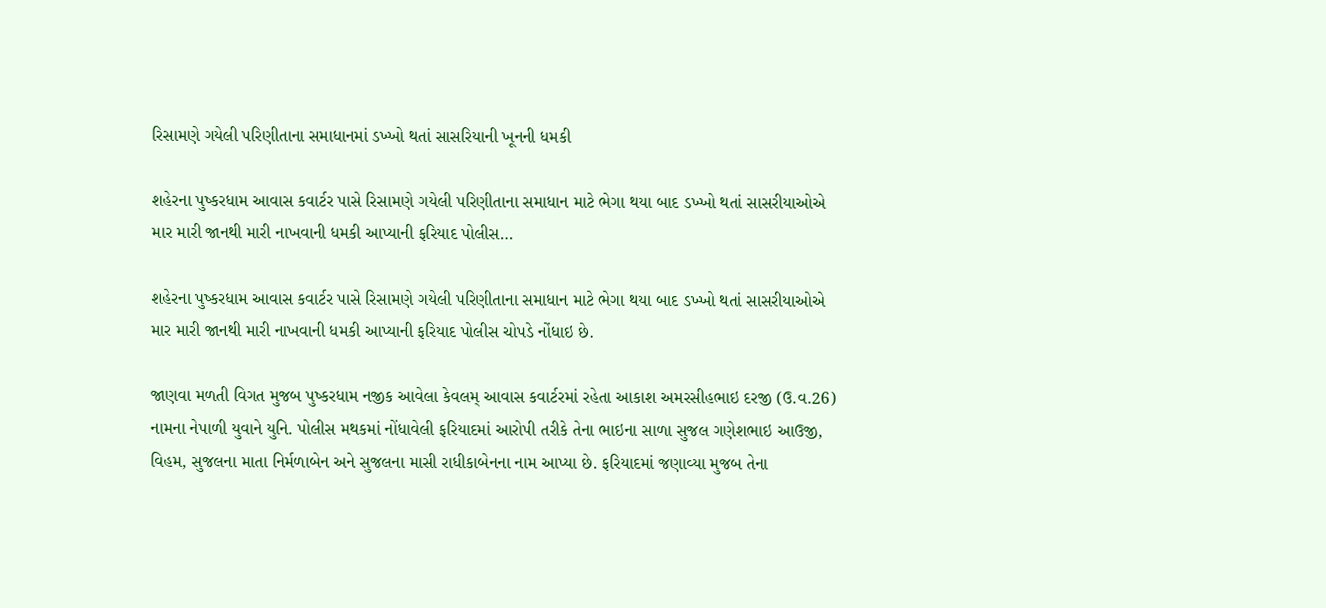રિસામણે ગયેલી પરિણીતાના સમાધાનમાં ડખ્ખો થતાં સાસરિયાની ખૂનની ધમકી

શહેરના પુષ્કરધામ આવાસ કવાર્ટર પાસે રિસામણે ગયેલી પરિણીતાના સમાધાન માટે ભેગા થયા બાદ ડખ્ખો થતાં સાસરીયાઓએ માર મારી જાનથી મારી નાખવાની ધમકી આપ્યાની ફરિયાદ પોલીસ…

શહેરના પુષ્કરધામ આવાસ કવાર્ટર પાસે રિસામણે ગયેલી પરિણીતાના સમાધાન માટે ભેગા થયા બાદ ડખ્ખો થતાં સાસરીયાઓએ માર મારી જાનથી મારી નાખવાની ધમકી આપ્યાની ફરિયાદ પોલીસ ચોપડે નોંધાઇ છે.

જાણવા મળતી વિગત મુજબ પુષ્કરધામ નજીક આવેલા કેવલમ્ આવાસ કવાર્ટરમાં રહેતા આકાશ અમરસીહભાઇ દરજી (ઉ.વ.26) નામના નેપાળી યુવાને યુનિ. પોલીસ મથકમાં નોંધાવેલી ફરિયાદમાં આરોપી તરીકે તેના ભાઇના સાળા સુજલ ગણેશભાઇ આઉજી, વિહમ, સુજલના માતા નિર્મળાબેન અને સુજલના માસી રાધીકાબેનના નામ આપ્યા છે. ફરિયાદમાં જણાવ્યા મુજબ તેના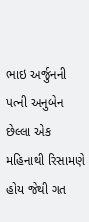ભાઇ અર્જુનની પત્ની અનુબેન છેલ્લા એક મહિનાથી રિસામણે હોય જેથી ગત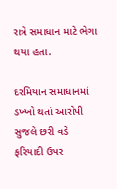રાત્રે સમાધાન માટે ભેગા થયા હતા.

દરમિયાન સમાધાનમાં ડખ્ખો થતાં આરોપી સુજલે છરી વડે ફરિયાદી ઉપર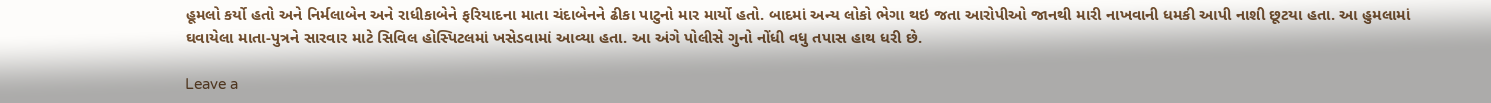હૂમલો કર્યો હતો અને નિર્મલાબેન અને રાધીકાબેને ફરિયાદના માતા ચંદાબેનને ઢીકા પાટુનો માર માર્યો હતો. બાદમાં અન્ય લોકો ભેગા થઇ જતા આરોપીઓ જાનથી મારી નાખવાની ધમકી આપી નાશી છૂટયા હતા. આ હુમલામાં ઘવાયેલા માતા-પુત્રને સારવાર માટે સિવિલ હોસ્પિટલમાં ખસેડવામાં આવ્યા હતા. આ અંગે પોલીસે ગુનો નોંધી વધુ તપાસ હાથ ધરી છે.

Leave a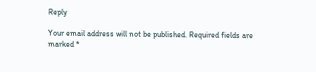Reply

Your email address will not be published. Required fields are marked *